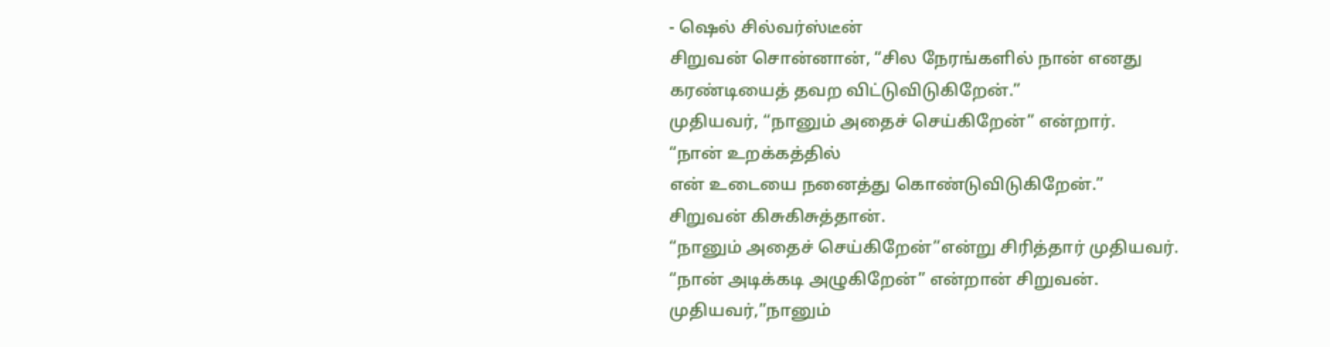- ஷெல் சில்வர்ஸ்டீன்
சிறுவன் சொன்னான், “சில நேரங்களில் நான் எனது கரண்டியைத் தவற விட்டுவிடுகிறேன்.”
முதியவர், “நானும் அதைச் செய்கிறேன்” என்றார்.
“நான் உறக்கத்தில்
என் உடையை நனைத்து கொண்டுவிடுகிறேன்.”
சிறுவன் கிசுகிசுத்தான்.
“நானும் அதைச் செய்கிறேன்”என்று சிரித்தார் முதியவர்.
“நான் அடிக்கடி அழுகிறேன்” என்றான் சிறுவன்.
முதியவர்,”நானும்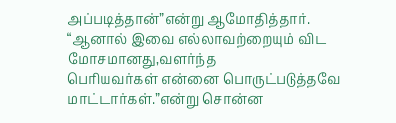அப்படித்தான்”என்று ஆமோதித்தார்.
“ஆனால் இவை எல்லாவற்றையும் விட மோசமானது,வளர்ந்த
பெரியவர்கள் என்னை பொருட்படுத்தவே மாட்டார்கள்.”என்று சொன்ன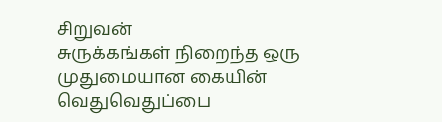சிறுவன்
சுருக்கங்கள் நிறைந்த ஒரு முதுமையான கையின் வெதுவெதுப்பை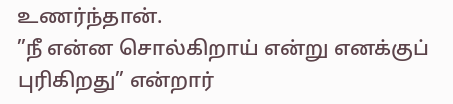உணர்ந்தான்.
”நீ என்ன சொல்கிறாய் என்று எனக்குப் புரிகிறது” என்றார்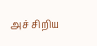அச் சிறிய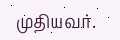முதியவர்.